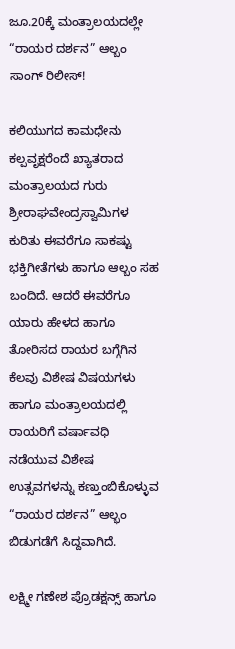ಜೂ.20ಕ್ಕೆ ಮಂತ್ರಾಲಯದಲ್ಲೇ “ರಾಯರ ದರ್ಶನ” ಆಲ್ಬಂ ಸಾಂಗ್ ರಿಲೀಸ್!

ಕಲಿಯುಗದ ಕಾಮಧೇನು ಕಲ್ಪವೃಕ್ಷರೆಂದೆ ಖ್ಯಾತರಾದ ಮಂತ್ರಾಲಯದ ಗುರು ಶ್ರೀರಾಘವೇಂದ್ರಸ್ವಾಮಿಗಳ ಕುರಿತು ಈವರೆಗೂ ಸಾಕಷ್ಟು ಭಕ್ತಿಗೀತೆಗಳು ಹಾಗೂ ಆಲ್ಬಂ ಸಹ ಬಂದಿದೆ. ಆದರೆ ಈವರೆಗೂ ಯಾರು ಹೇಳದ ಹಾಗೂ ತೋರಿಸದ ರಾಯರ ಬಗ್ಗೆಗಿನ ಕೆಲವು ವಿಶೇಷ ವಿಷಯಗಳು ಹಾಗೂ ಮಂತ್ರಾಲಯದಲ್ಲಿ ರಾಯರಿಗೆ ವರ್ಷಾವಧಿ ನಡೆಯುವ ವಿಶೇಷ ಉತ್ಸವಗಳನ್ನು ಕಣ್ತುಂಬಿಕೊಳ್ಳುವ “ರಾಯರ ದರ್ಶನ” ಆಲ್ಭಂ ಬಿಡುಗಡೆಗೆ ಸಿದ್ದವಾಗಿದೆ.

ಲಕ್ಷ್ಮೀ ಗಣೇಶ ಪ್ರೊಡಕ್ಷನ್ಸ್ ಹಾಗೂ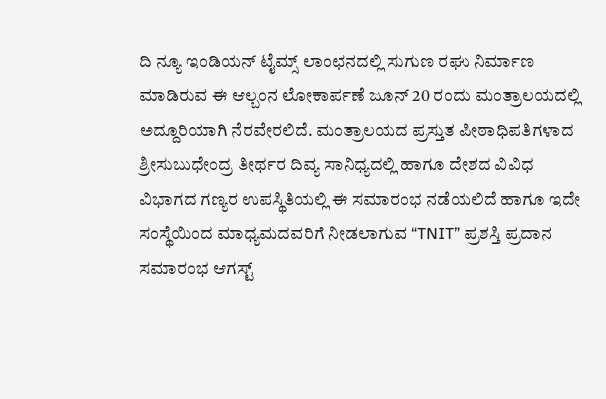ದಿ ನ್ಯೂ ಇಂಡಿಯನ್ ಟೈಮ್ಸ್ ಲಾಂಛನದಲ್ಲಿ ಸುಗುಣ ರಘು ನಿರ್ಮಾಣ ಮಾಡಿರುವ ಈ ಆಲ್ಬಂನ ಲೋಕಾರ್ಪಣೆ ಜೂನ್ 20 ರಂದು ಮಂತ್ರಾಲಯದಲ್ಲಿ ಅದ್ದೂರಿಯಾಗಿ ನೆರವೇರಲಿದೆ. ಮಂತ್ರಾಲಯದ ಪ್ರಸ್ತುತ ಪೀಠಾಧಿಪತಿಗಳಾದ ಶ್ರೀಸುಬುಧೇಂದ್ರ ತೀರ್ಥರ ದಿವ್ಯ ಸಾನಿಧ್ಯದಲ್ಲಿ ಹಾಗೂ ದೇಶದ ವಿವಿಧ ವಿಭಾಗದ ಗಣ್ಯರ ಉಪಸ್ಥಿತಿಯಲ್ಲಿ ಈ ಸಮಾರಂಭ ನಡೆಯಲಿದೆ ಹಾಗೂ ಇದೇ ಸಂಸ್ಥೆಯಿಂದ ಮಾಧ್ಯಮದವರಿಗೆ ನೀಡಲಾಗುವ “TNIT” ಪ್ರಶಸ್ತಿ ಪ್ರದಾನ ಸಮಾರಂಭ ಆಗಸ್ಟ್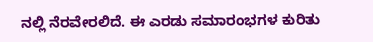ನಲ್ಲಿ ನೆರವೇರಲಿದೆ. ಈ ಎರಡು ಸಮಾರಂಭಗಳ ಕುರಿತು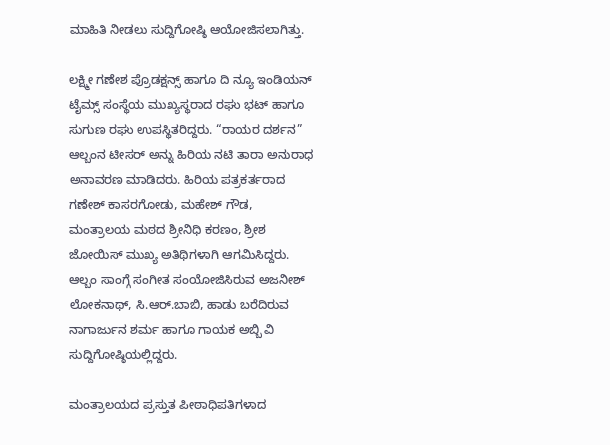ಮಾಹಿತಿ ನೀಡಲು ಸುದ್ದಿಗೋಷ್ಠಿ ಆಯೋಜಿಸಲಾಗಿತ್ತು.

ಲಕ್ಷ್ಮೀ ಗಣೇಶ ಪ್ರೊಡಕ್ಷನ್ಸ್ ಹಾಗೂ ದಿ ನ್ಯೂ ಇಂಡಿಯನ್ ಟೈಮ್ಸ್ ಸಂಸ್ಥೆಯ ಮುಖ್ಯಸ್ಥರಾದ ರಘು ಭಟ್ ಹಾಗೂ ಸುಗುಣ ರಘು ಉಪಸ್ಥಿತರಿದ್ದರು. “ರಾಯರ ದರ್ಶನ” ಆಲ್ಬಂನ ಟೀಸರ್ ಅನ್ನು ಹಿರಿಯ ನಟಿ ತಾರಾ ಅನುರಾಧ ಅನಾವರಣ ಮಾಡಿದರು. ಹಿರಿಯ ಪತ್ರಕರ್ತರಾದ ಗಣೇಶ್ ಕಾಸರಗೋಡು, ಮಹೇಶ್ ಗೌಡ, ಮಂತ್ರಾಲಯ ಮಠದ ಶ್ರೀನಿಧಿ ಕರಣಂ, ಶ್ರೀಶ ಜೋಯಿಸ್ ಮುಖ್ಯ ಅತಿಥಿಗಳಾಗಿ ಆಗಮಿಸಿದ್ದರು. ಆಲ್ಬಂ ಸಾಂಗ್ಗೆ ಸಂಗೀತ ಸಂಯೋಜಿಸಿರುವ ಅಜನೀಶ್ ಲೋಕನಾಥ್, ಸಿ.ಆರ್.ಬಾಬಿ, ಹಾಡು ಬರೆದಿರುವ ನಾಗಾರ್ಜುನ ಶರ್ಮ ಹಾಗೂ ಗಾಯಕ ಅಬ್ಬಿ ವಿ ಸುದ್ದಿಗೋಷ್ಠಿಯಲ್ಲಿದ್ದರು.

ಮಂತ್ರಾಲಯದ ಪ್ರಸ್ತುತ ಪೀಠಾಧಿಪತಿಗಳಾದ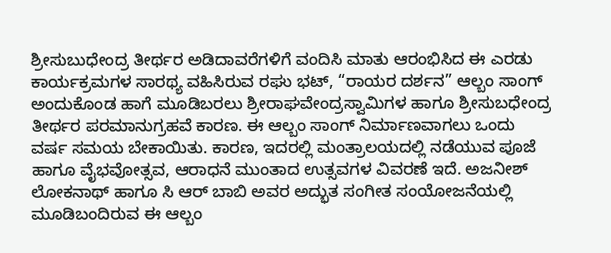ಶ್ರೀಸುಬುಧೇಂದ್ರ ತೀರ್ಥರ ಅಡಿದಾವರೆಗಳಿಗೆ ವಂದಿಸಿ ಮಾತು ಆರಂಭಿಸಿದ ಈ ಎರಡು ಕಾರ್ಯಕ್ರಮಗಳ ಸಾರಥ್ಯ ವಹಿಸಿರುವ ರಘು ಭಟ್, “ರಾಯರ ದರ್ಶನ” ಆಲ್ಬಂ ಸಾಂಗ್ ಅಂದುಕೊಂಡ ಹಾಗೆ ಮೂಡಿಬರಲು ಶ್ರೀರಾಘವೇಂದ್ರಸ್ವಾಮಿಗಳ ಹಾಗೂ ಶ್ರೀಸುಬಧೇಂದ್ರ ತೀರ್ಥರ ಪರಮಾನುಗ್ರಹವೆ ಕಾರಣ. ಈ ಆಲ್ಬಂ ಸಾಂಗ್ ನಿರ್ಮಾಣವಾಗಲು ಒಂದು ವರ್ಷ ಸಮಯ ಬೇಕಾಯಿತು. ಕಾರಣ, ಇದರಲ್ಲಿ ಮಂತ್ರಾಲಯದಲ್ಲಿ ನಡೆಯುವ ಪೂಜೆ ಹಾಗೂ ವೈಭವೋತ್ಸವ, ಆರಾಧನೆ ಮುಂತಾದ ಉತ್ಸವಗಳ ವಿವರಣೆ ಇದೆ. ಅಜನೀಶ್ ಲೋಕನಾಥ್ ಹಾಗೂ ಸಿ ಆರ್ ಬಾಬಿ ಅವರ ಅದ್ಭುತ ಸಂಗೀತ ಸಂಯೋಜನೆಯಲ್ಲಿ ಮೂಡಿಬಂದಿರುವ ಈ ಆಲ್ಬಂ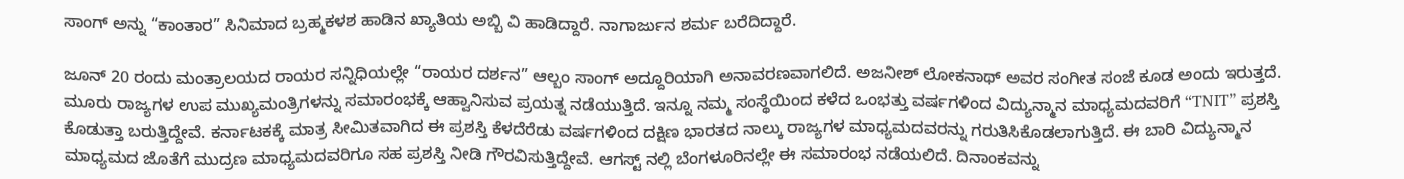ಸಾಂಗ್ ಅನ್ನು “ಕಾಂತಾರ” ಸಿನಿಮಾದ ಬ್ರಹ್ಮಕಳಶ ಹಾಡಿನ ಖ್ಯಾತಿಯ ಅಬ್ಬಿ ವಿ ಹಾಡಿದ್ದಾರೆ. ನಾಗಾರ್ಜುನ ಶರ್ಮ ಬರೆದಿದ್ದಾರೆ.

ಜೂನ್ 20 ರಂದು ಮಂತ್ರಾಲಯದ ರಾಯರ ಸನ್ನಿಧಿಯಲ್ಲೇ “ರಾಯರ ದರ್ಶನ” ಆಲ್ಬಂ ಸಾಂಗ್ ಅದ್ದೂರಿಯಾಗಿ ಅನಾವರಣವಾಗಲಿದೆ. ಅಜನೀಶ್ ಲೋಕನಾಥ್ ಅವರ ಸಂಗೀತ ಸಂಜೆ ಕೂಡ ಅಂದು ಇರುತ್ತದೆ. ಮೂರು ರಾಜ್ಯಗಳ ಉಪ ಮುಖ್ಯಮಂತ್ರಿಗಳನ್ನು ಸಮಾರಂಭಕ್ಕೆ ಆಹ್ವಾನಿಸುವ ಪ್ರಯತ್ನ ನಡೆಯುತ್ತಿದೆ. ಇನ್ನೂ ನಮ್ಮ ಸಂಸ್ಥೆಯಿಂದ ಕಳೆದ ಒಂಭತ್ತು ವರ್ಷಗಳಿಂದ ವಿದ್ಯುನ್ಮಾನ ಮಾಧ್ಯಮದವರಿಗೆ “TNIT” ಪ್ರಶಸ್ತಿ ಕೊಡುತ್ತಾ ಬರುತ್ತಿದ್ದೇವೆ. ಕರ್ನಾಟಕಕ್ಕೆ ಮಾತ್ರ ಸೀಮಿತವಾಗಿದ ಈ ಪ್ರಶಸ್ತಿ ಕೆಳದೆರೆಡು ವರ್ಷಗಳಿಂದ ದಕ್ಷಿಣ ಭಾರತದ ನಾಲ್ಕು ರಾಜ್ಯಗಳ ಮಾಧ್ಯಮದವರನ್ನು ಗರುತಿಸಿಕೊಡಲಾಗುತ್ತಿದೆ. ಈ ಬಾರಿ ವಿದ್ಯುನ್ಮಾನ ಮಾಧ್ಯಮದ ಜೊತೆಗೆ ಮುದ್ರಣ ಮಾಧ್ಯಮದವರಿಗೂ ಸಹ ಪ್ರಶಸ್ತಿ ನೀಡಿ ಗೌರವಿಸುತ್ತಿದ್ದೇವೆ. ಆಗಸ್ಟ್ ನಲ್ಲಿ ಬೆಂಗಳೂರಿನಲ್ಲೇ ಈ ಸಮಾರಂಭ ನಡೆಯಲಿದೆ. ದಿನಾಂಕವನ್ನು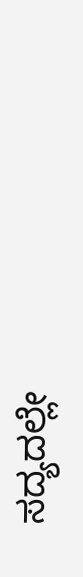ಸದ್ಯದಲ್ಲೇ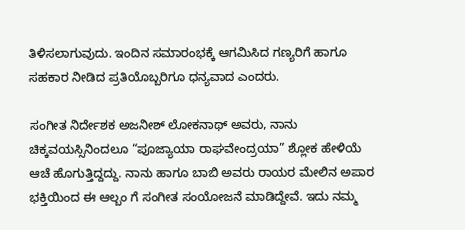ತಿಳಿಸಲಾಗುವುದು. ಇಂದಿನ ಸಮಾರಂಭಕ್ಕೆ ಆಗಮಿಸಿದ ಗಣ್ಯರಿಗೆ ಹಾಗೂ ಸಹಕಾರ ನೀಡಿದ ಪ್ರತಿಯೊಬ್ಬರಿಗೂ ಧನ್ಯವಾದ ಎಂದರು.

ಸಂಗೀತ ನಿರ್ದೇಶಕ ಅಜನೀಶ್ ಲೋಕನಾಥ್ ಅವರು, ನಾನು ಚಿಕ್ಕವಯಸ್ಸಿನಿಂದಲೂ “ಪೂಜ್ಯಾಯಾ ರಾಘವೇಂದ್ರಯಾ” ಶ್ಲೋಕ ಹೇಳಿಯೆ ಆಚೆ ಹೊಗುತ್ತಿದ್ದದ್ದು. ನಾನು ಹಾಗೂ ಬಾಬಿ ಅವರು ರಾಯರ ಮೇಲಿನ ಅಪಾರ ಭಕ್ತಿಯಿಂದ ಈ ಆಲ್ಬಂ ಗೆ ಸಂಗೀತ ಸಂಯೋಜನೆ ಮಾಡಿದ್ದೇವೆ. ಇದು ನಮ್ಮ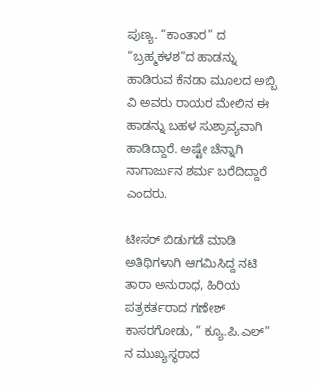ಪುಣ್ಯ. “ಕಾಂತಾರ” ದ “ಬ್ರಹ್ಮಕಳಶ”ದ ಹಾಡನ್ನು ಹಾಡಿರುವ ಕೆನಡಾ ಮೂಲದ ಅಬ್ಬಿ ವಿ ಅವರು ರಾಯರ ಮೇಲಿನ ಈ ಹಾಡನ್ನು ಬಹಳ ಸುಶ್ರಾವ್ಯವಾಗಿ ಹಾಡಿದ್ದಾರೆ. ಅಷ್ಟೇ ಚೆನ್ನಾಗಿ ನಾಗಾರ್ಜುನ ಶರ್ಮ ಬರೆದಿದ್ದಾರೆ ಎಂದರು.

ಟೀಸರ್ ಬಿಡುಗಡೆ ಮಾಡಿ ಅತಿಥಿಗಳಾಗಿ ಆಗಮಿಸಿದ್ದ ನಟಿ ತಾರಾ ಅನುರಾಧ, ಹಿರಿಯ ಪತ್ರಕರ್ತರಾದ ಗಣೇಶ್ ಕಾಸರಗೋಡು, ” ಕ್ಯೂ.ಪಿ.ಎಲ್” ನ ಮುಖ್ಯಸ್ಥರಾದ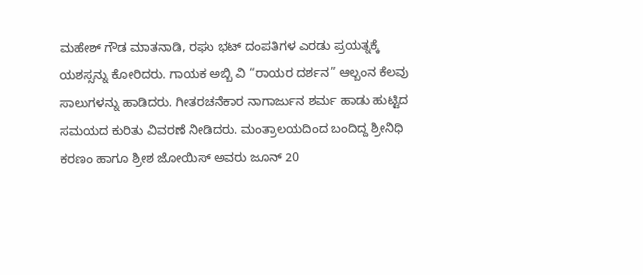ಮಹೇಶ್ ಗೌಡ ಮಾತನಾಡಿ, ರಘು ಭಟ್ ದಂಪತಿಗಳ ಎರಡು ಪ್ರಯತ್ನಕ್ಕೆ ಯಶಸ್ಸನ್ನು ಕೋರಿದರು. ಗಾಯಕ ಅಬ್ಬಿ ವಿ “ರಾಯರ ದರ್ಶನ” ಆಲ್ಬಂನ ಕೆಲವು ಸಾಲುಗಳನ್ನು ಹಾಡಿದರು. ಗೀತರಚನೆಕಾರ ನಾಗಾರ್ಜುನ ಶರ್ಮ ಹಾಡು ಹುಟ್ಟಿದ ಸಮಯದ ಕುರಿತು ವಿವರಣೆ ನೀಡಿದರು. ಮಂತ್ರಾಲಯದಿಂದ ಬಂದಿದ್ದ ಶ್ರೀನಿಧಿ ಕರಣಂ ಹಾಗೂ ಶ್ರೀಶ ಜೋಯಿಸ್ ಅವರು ಜೂನ್ 20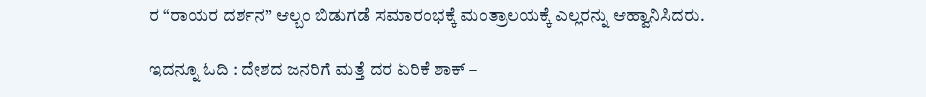ರ “ರಾಯರ ದರ್ಶನ” ಆಲ್ಬಂ ಬಿಡುಗಡೆ ಸಮಾರಂಭಕ್ಕೆ ಮಂತ್ರಾಲಯಕ್ಕೆ ಎಲ್ಲರನ್ನು ಆಹ್ವಾನಿಸಿದರು.

ಇದನ್ನೂ ಓದಿ : ದೇಶದ ಜನರಿಗೆ ಮತ್ತೆ ದರ ಏರಿಕೆ ಶಾಕ್ –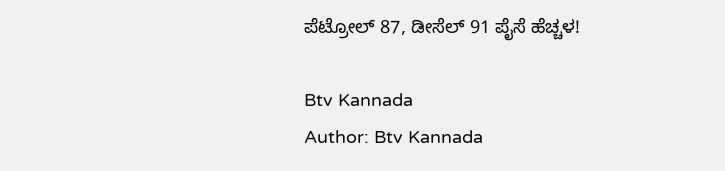ಪೆಟ್ರೋಲ್ 87, ಡೀಸೆಲ್ 91 ಪೈಸೆ ಹೆಚ್ಚಳ!

Btv Kannada
Author: Btv Kannada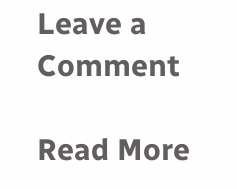Leave a Comment

Read More